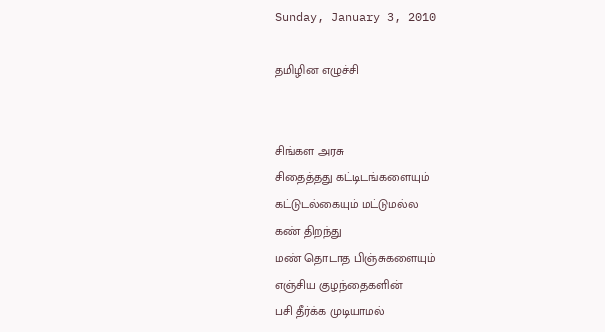Sunday, January 3, 2010

தமிழின எழுச்சி


சிங்கள அரசு
சிதைத்தது கட்டிடங்களையும்
கட்டுடல்கையும் மட்டுமல்ல
கண் திறந்து
மண் தொடாத பிஞ்சுகளையும்
எஞ்சிய குழந்தைகளின்
பசி தீர்க்க முடியாமல்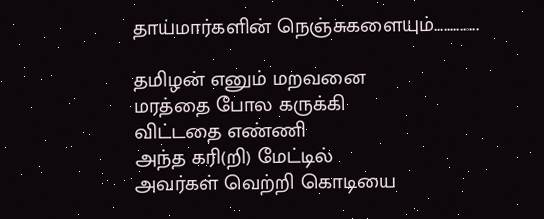தாய்மார்களின் நெஞ்சுகளையும்..............

தமிழன் எனும் மறவனை
மரத்தை போல கருக்கி
விட்டதை எண்ணி
அந்த கரி(றி) மேட்டில்
அவர்கள் வெற்றி கொடியை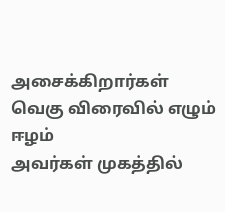அசைக்கிறார்கள்
வெகு விரைவில் எழும் ஈழம்
அவர்கள் முகத்தில்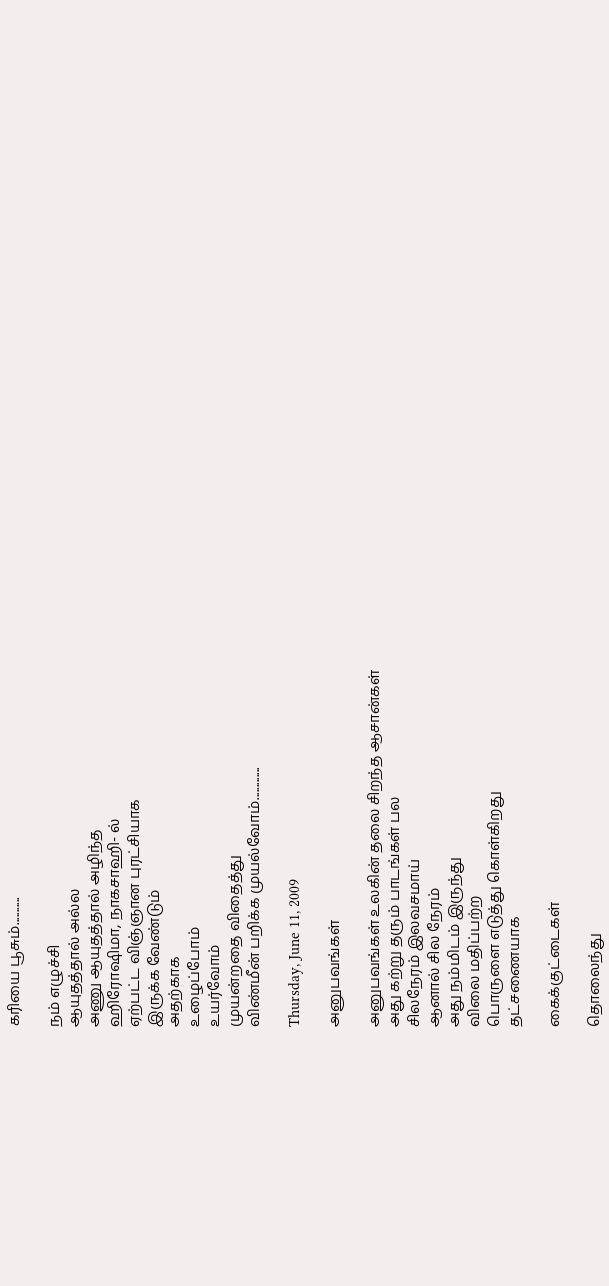கரியை பூசும்...........

நம் எழுச்சி
ஆயுதத்தால் அல்ல
அணு ஆயுதத்தால் அழிந்த
ஹிரோஷிமா, நாகசாஹி- ல்
ஏற்பட்ட விஞ்ஞான புரட்சியாக
இருக்க வேண்டும்
அதற்காக
உழைப்போம்
உயர்வோம்
முயன்றதை விதைத்து
விண்மீன் பறிக்க முயல்வோம்.............

Thursday, June 11, 2009

அனுபவங்கள்

அனுபவங்கள் உலகின் தலை சிறந்த ஆசான்கள்
அது கற்று தரும் பாடங்கள் பல
சிலநேரம் இலவசமாய்
ஆனால் சில நேரம்
அது நம்மிடம் இருந்து
விலை மதிப்பற்ற
பொருளை எடுத்து கொள்கிறது
தட்சணையாக

கைக்குட்டைகள்

தொலைந்து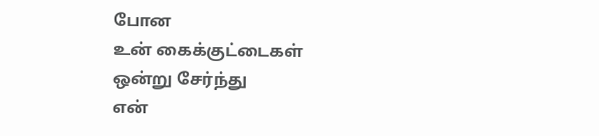போன
உன் கைக்குட்டைகள்
ஒன்று சேர்ந்து
என்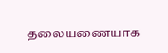தலையணையாக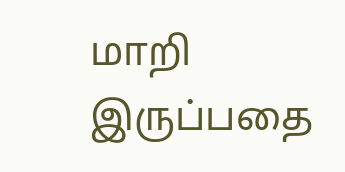மாறி இருப்பதை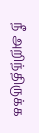நீ அறிந்திருக்க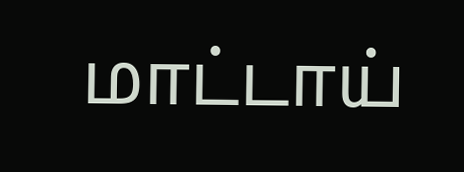மாட்டாய்